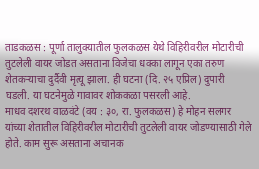ताडकळस : पूर्णा तालुक्यातील फुलकळस येथे विहिरीवरील मोटारीची तुटलेली वायर जोडत असताना विजेचा धक्का लागून एका तरुण शेतकऱ्याचा दुर्दैवी मृत्यू झाला. ही घटना (दि. २५ एप्रिल) दुपारी घडली. या घटनेमुळे गावावर शोककळा पसरली आहे.
माधव दशरथ वाळवंटे (वय : ३०, रा. फुलकळस) हे मोहन सलगर यांच्या शेतातील विहिरीवरील मोटारीची तुटलेली वायर जोडण्यासाठी गेले होते. काम सुरू असताना अचानक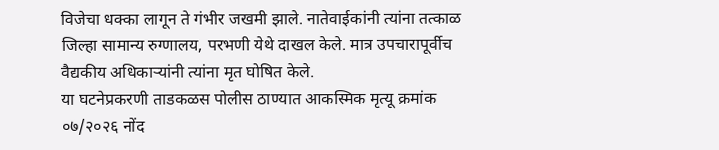विजेचा धक्का लागून ते गंभीर जखमी झाले. नातेवाईकांनी त्यांना तत्काळ जिल्हा सामान्य रुग्णालय, परभणी येथे दाखल केले. मात्र उपचारापूर्वीच वैद्यकीय अधिकाऱ्यांनी त्यांना मृत घोषित केले.
या घटनेप्रकरणी ताडकळस पोलीस ठाण्यात आकस्मिक मृत्यू क्रमांक ०७/२०२६ नोंद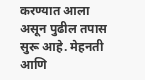करण्यात आला असून पुढील तपास सुरू आहे. मेहनती आणि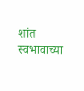शांत स्वभावाच्या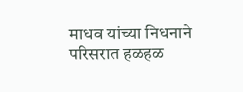माधव यांच्या निधनाने परिसरात हळहळ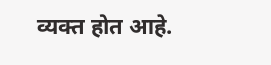व्यक्त होत आहे.